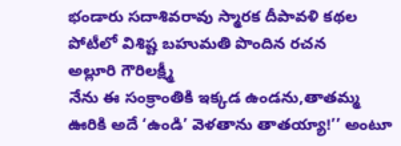భండారు సదాశివరావు స్మారక దీపావళి కథల పోటీలో విశిష్ట బహుమతి పొందిన రచన
అల్లూరి గౌరిలక్ష్మీ
నేను ఈ సంక్రాంతికి ఇక్కడ ఉండను,తాతమ్మ ఊరికి అదే ‘ఉండి’ వెళతాను తాతయ్యా!’’ అంటూ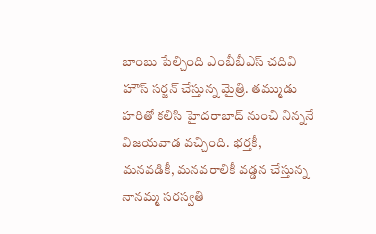బాంబు పేల్చింది ఎంబీబీఎస్ చదివి హౌస్ సర్జన్ చేస్తున్న మైత్రి. తమ్ముడు హరితో కలిసి హైదరాబాద్ నుంచి నిన్ననే విజయవాడ వచ్చింది. భర్తకీ, మనవడికీ, మనవరాలికీ వడ్డన చేస్తున్న నానమ్మ సరస్వతి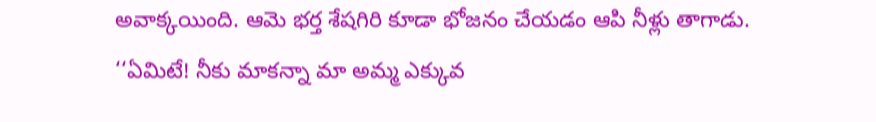అవాక్కయింది. ఆమె భర్త శేషగిరి కూడా భోజనం చేయడం ఆపి నీళ్లు తాగాడు.
‘‘ఏమిటే! నీకు మాకన్నా మా అమ్మ ఎక్కువ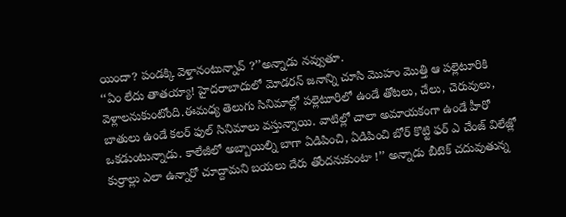యిందా? పండక్కి వెళ్తానంటున్నావ్ ?’’అన్నాడు నవ్వుతూ.
‘‘ఏం లేదు తాతయ్యా! హైదరాబాదులో మోడరన్ జనాన్ని చూసి మొహం మొత్తి ఆ పల్లెటూరికి వెళ్లాలనుకుంటోంది.ఈమధ్య తెలుగు సినిమాల్లో పల్లెటూరిలో ఉండే తోటలు, చేలు, చెరువులు, బాతులు ఉండే కలర్ ఫుల్ సినిమాలు వస్తున్నాయి. వాటిల్లో చాలా అమాయకంగా ఉండే హీరో ఒకడుంటున్నాడు. కాలేజీలో అబ్బాయిల్ని బాగా ఏడిపించి, ఏడిపించి బోర్ కొట్టి ఫర్ ఎ చేంజ్ విలేజ్లో కుర్రాల్లు ఎలా ఉన్నారో చూద్దామని బయలు దేరు తోందనుకుంటా !’’ అన్నాడు బీటెక్ చదువుతున్న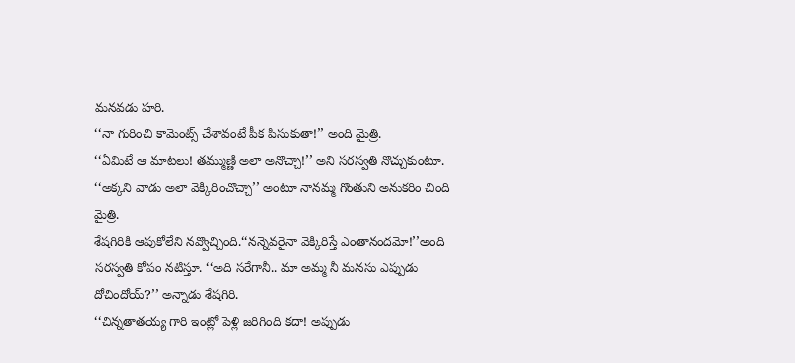మనవడు హరి.
‘‘నా గురించి కామెంట్స్ చేశావంటే పీక పిసుకుతా!’’ అంది మైత్రి.
‘‘ఏమిటే ఆ మాటలు! తమ్ముణ్ణి అలా అనొచ్చా!’’ అని సరస్వతి నొచ్చుకుంటూ.
‘‘అక్కని వాడు అలా వెక్కిరించొచ్చా’’ అంటూ నానమ్మ గొంతుని అనుకరిం చింది మైత్రి.
శేషగిరికి ఆపుకోలేని నవ్వొచ్చింది.‘‘నన్నెవరైనా వెక్కిరిస్తే ఎంతానందమో!’’అంది సరస్వతి కోపం నటిస్తూ. ‘‘అది సరేగానీ.. మా అమ్మ నీ మనసు ఎప్పుడు దోచిందోయ్?’’ అన్నాడు శేషగిరి.
‘‘చిన్నతాతయ్య గారి ఇంట్లో పెళ్లి జరిగింది కదా! అప్పుడు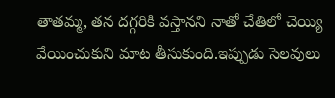తాతమ్మ, తన దగ్గరికి వస్తానని నాతో చేతిలో చెయ్యి వేయించుకుని మాట తీసుకుంది.ఇప్పుడు సెలవులు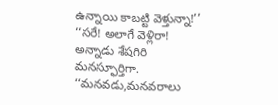ఉన్నాయి కాబట్టి వెళ్తున్నా!’’
‘‘సరే! అలాగే వెళ్లిరా! అన్నాడు శేషగిరి మనస్ఫూర్తిగా.
‘‘మనవడు,మనవరాలు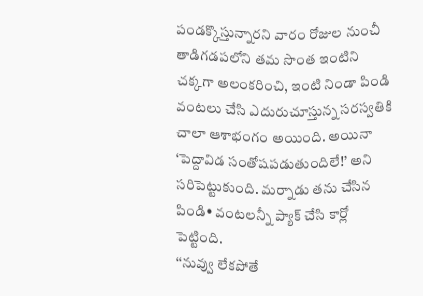పండక్కొస్తున్నారని వారం రోజుల నుంచీ తాడిగడపలోని తమ సొంత ఇంటిని చక్కగా అలంకరించి, ఇంటి నిండా పిండి వంటలు చేసి ఎదురుచూస్తున్న సరస్వతికి చాలా ఆశాభంగం అయింది. అయినా ‘పెద్దావిడ సంతోషపడుతుందిలే!’ అని సరిపెట్టుకుంది. మర్నాడు తను చేసిన పిండి• వంటలన్నీ ప్యాక్ చేసి కార్లో పెట్టింది.
‘‘నువ్వు లేకపోతే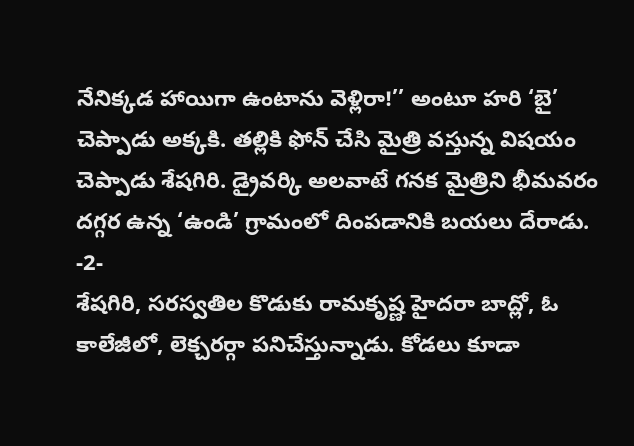నేనిక్కడ హాయిగా ఉంటాను వెళ్లిరా!’’ అంటూ హరి ‘బై’ చెప్పాడు అక్కకి. తల్లికి ఫోన్ చేసి మైత్రి వస్తున్న విషయం చెప్పాడు శేషగిరి. డ్రైవర్కి అలవాటే గనక మైత్రిని భీమవరం దగ్గర ఉన్న ‘ఉండి’ గ్రామంలో దింపడానికి బయలు దేరాడు.
-2-
శేషగిరి, సరస్వతిల కొడుకు రామకృష్ణ హైదరా బాద్లో, ఓ కాలేజీలో, లెక్చరర్గా పనిచేస్తున్నాడు. కోడలు కూడా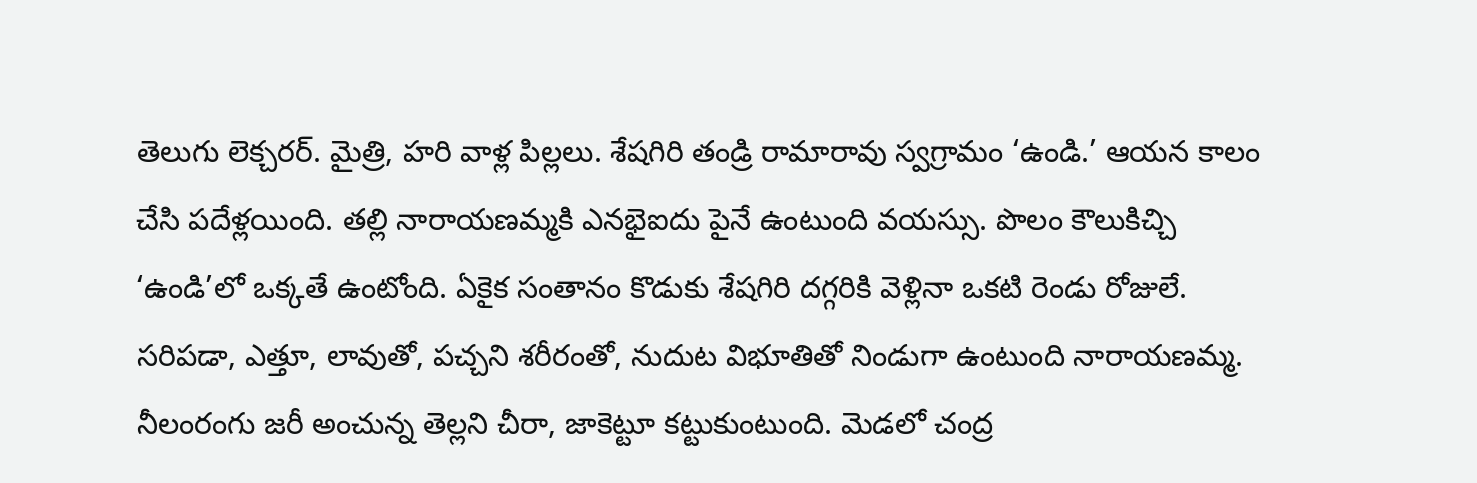తెలుగు లెక్చరర్. మైత్రి, హరి వాళ్ల పిల్లలు. శేషగిరి తండ్రి రామారావు స్వగ్రామం ‘ఉండి.’ ఆయన కాలం చేసి పదేళ్లయింది. తల్లి నారాయణమ్మకి ఎనభైఐదు పైనే ఉంటుంది వయస్సు. పొలం కౌలుకిచ్చి ‘ఉండి’లో ఒక్కతే ఉంటోంది. ఏకైక సంతానం కొడుకు శేషగిరి దగ్గరికి వెళ్లినా ఒకటి రెండు రోజులే. సరిపడా, ఎత్తూ, లావుతో, పచ్చని శరీరంతో, నుదుట విభూతితో నిండుగా ఉంటుంది నారాయణమ్మ. నీలంరంగు జరీ అంచున్న తెల్లని చీరా, జాకెట్టూ కట్టుకుంటుంది. మెడలో చంద్ర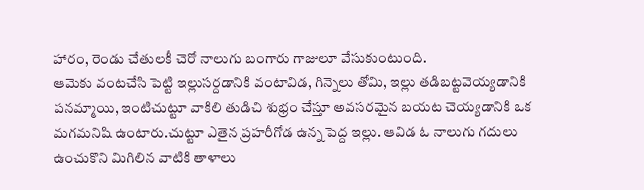హారం, రెండు చేతులకీ చెరో నాలుగు బంగారు గాజులూ వేసుకుంటుంది.
ఆమెకు వంటచేసి పెట్టి ఇల్లుసర్దడానికి వంటావిడ, గిన్నెలు తోమి, ఇల్లు తడిబట్టవెయ్యడానికి పనమ్మాయి, ఇంటిచుట్టూ వాకిలి తుడిచి శుభ్రం చేస్తూ అవసరమైన బయట చెయ్యడానికి ఒక మగమనిషి ఉంటారు.చుట్టూ ఎతైన ప్రహరీగోడ ఉన్న పెద్ద ఇల్లు. ఆవిడ ఓ నాలుగు గదులు ఉంచుకొని మిగిలిన వాటికి తాళాలు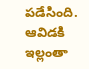పడేసింది. ఆవిడకి ఇల్లంతా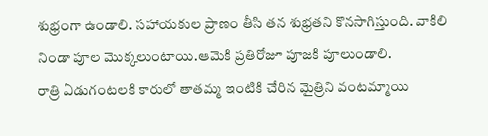శుభ్రంగా ఉండాలి. సహాయకుల ప్రాణం తీసి తన శుభ్రతని కొనసాగిస్తుంది. వాకిలి నిండా పూల మొక్కలుంటాయి.ఆమెకి ప్రతిరోజూ పూజకి పూలుండాలి.
రాత్రి ఏడుగంటలకి కారులో తాతమ్మ ఇంటికి చేరిన మైత్రిని వంటమ్మాయి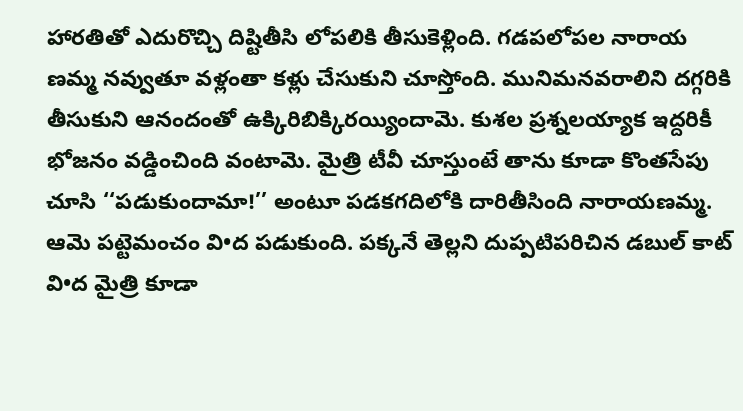హారతితో ఎదురొచ్చి దిష్టితీసి లోపలికి తీసుకెళ్లింది. గడపలోపల నారాయ ణమ్మ నవ్వుతూ వళ్లంతా కళ్లు చేసుకుని చూస్తోంది. మునిమనవరాలిని దగ్గరికి తీసుకుని ఆనందంతో ఉక్కిరిబిక్కిరయ్యిందామె. కుశల ప్రశ్నలయ్యాక ఇద్దరికీ భోజనం వడ్డించింది వంటామె. మైత్రి టీవీ చూస్తుంటే తాను కూడా కొంతసేపు చూసి ‘‘పడుకుందామా!’’ అంటూ పడకగదిలోకి దారితీసింది నారాయణమ్మ. ఆమె పట్టెమంచం వి•ద పడుకుంది. పక్కనే తెల్లని దుప్పటిపరిచిన డబుల్ కాట్ వి•ద మైత్రి కూడా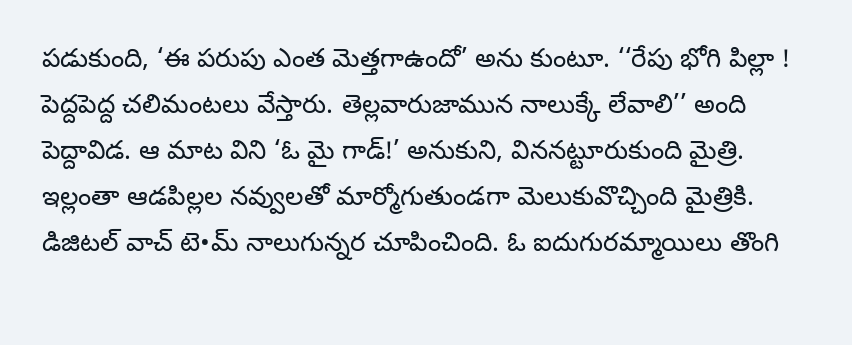పడుకుంది, ‘ఈ పరుపు ఎంత మెత్తగాఉందో’ అను కుంటూ. ‘‘రేపు భోగి పిల్లా ! పెద్దపెద్ద చలిమంటలు వేస్తారు. తెల్లవారుజామున నాలుక్కే లేవాలి’’ అంది పెద్దావిడ. ఆ మాట విని ‘ఓ మై గాడ్!’ అనుకుని, విననట్టూరుకుంది మైత్రి.
ఇల్లంతా ఆడపిల్లల నవ్వులతో మార్మోగుతుండగా మెలుకువొచ్చింది మైత్రికి. డిజిటల్ వాచ్ టె•మ్ నాలుగున్నర చూపించింది. ఓ ఐదుగురమ్మాయిలు తొంగి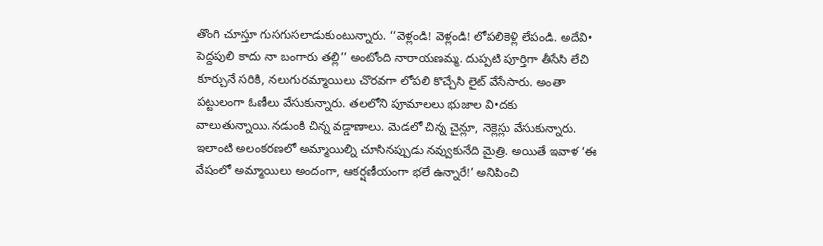తొంగి చూస్తూ గుసగుసలాడుకుంటున్నారు. ‘‘వెళ్లండి! వెళ్లండి! లోపలికెళ్లి లేపండి. అదేవి• పెద్దపులి కాదు నా బంగారు తల్లి’’ అంటోంది నారాయణమ్మ. దుప్పటి పూర్తిగా తీసేసి లేచి కూర్చునే సరికి, నలుగురమ్మాయిలు చొరవగా లోపలి కొచ్చేసి లైట్ వేసేసారు. అంతా పట్టులంగా ఓణీలు వేసుకున్నారు. తలలోని పూమాలలు భుజాల వి•దకు వాలుతున్నాయి.నడుంకి చిన్న వడ్డాణాలు. మెడలో చిన్న చైన్లూ, నెక్లెస్లు వేసుకున్నారు. ఇలాంటి అలంకరణలో అమ్మాయిల్ని చూసినప్పుడు నవ్వుకునేది మైత్రి. అయితే ఇవాళ ‘ఈ వేషంలో అమ్మాయిలు అందంగా, ఆకర్షణీయంగా భలే ఉన్నారే!’ అనిపించి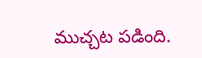ముచ్చట పడింది.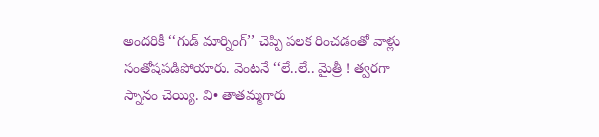అందరికీ ‘‘గుడ్ మార్నింగ్’’ చెప్పి పలక రించడంతో వాళ్లు సంతోషపడిపోయారు. వెంటనే ‘‘లే..లే.. మైత్రీ ! త్వరగా స్నానం చెయ్యి. వి• తాతమ్మగారు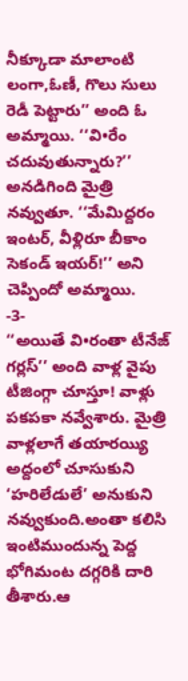నీక్కూడా మాలాంటి లంగా,ఓణీ, గొలు సులు రెడీ పెట్టారు’’ అంది ఓ అమ్మాయి. ‘‘వి•రేం చదువుతున్నారు?’’ అనడిగింది మైత్రి నవ్వుతూ. ‘‘మేమిద్దరం ఇంటర్, వీళ్లిరూ బీకాం సెకండ్ ఇయర్!’’ అని చెప్పిందో అమ్మాయి.
-3-
‘‘అయితే వి•రంతా టీనేజ్ గర్లస్’’ అంది వాళ్ల వైపు టీజింగ్గా చూస్తూ! వాళ్లు పకపకా నవ్వేశారు. మైత్రి వాళ్లలాగే తయారయ్యి అద్దంలో చూసుకుని ‘హరిలేడులే’ అనుకుని నవ్వుకుంది.అంతా కలిసి ఇంటిముందున్న పెద్ద భోగిమంట దగ్గరికి దారి తీశారు.ఆ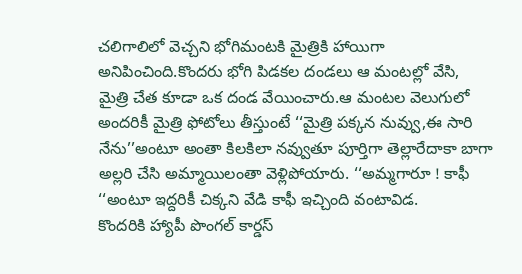చలిగాలిలో వెచ్చని భోగిమంటకి మైత్రికి హాయిగా అనిపించింది.కొందరు భోగి పిడకల దండలు ఆ మంటల్లో వేసి, మైత్రి చేత కూడా ఒక దండ వేయించారు.ఆ మంటల వెలుగులో అందరికీ మైత్రి ఫోటోలు తీస్తుంటే ‘‘మైత్రి పక్కన నువ్వు,ఈ సారి నేను’’అంటూ అంతా కిలకిలా నవ్వుతూ పూర్తిగా తెల్లారేదాకా బాగా అల్లరి చేసి అమ్మాయిలంతా వెళ్లిపోయారు. ‘‘అమ్మగారూ ! కాఫీ ‘‘అంటూ ఇద్దరికీ చిక్కని వేడి కాఫీ ఇచ్చింది వంటావిడ.
కొందరికి హ్యాపీ పొంగల్ కార్డస్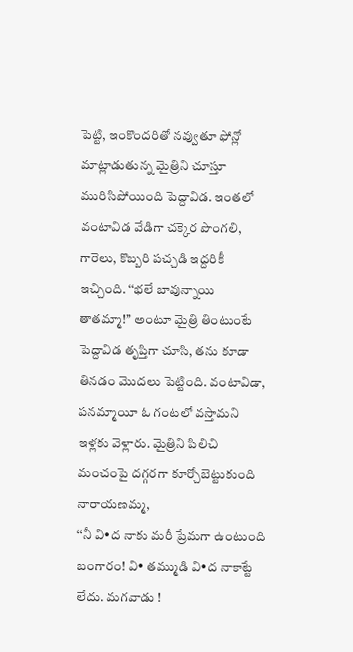పెట్టి, ఇంకొందరితో నవ్వుతూ ఫోన్లో మాట్లాడుతున్న మైత్రిని చూస్తూ మురిసిపోయింది పెద్దావిడ. ఇంతలో వంటావిడ వేడిగా చక్కెర పొంగలి, గారెలు, కొబ్బరి పచ్చడి ఇద్దరికీ ఇచ్చింది. ‘‘భలే బావున్నాయి తాతమ్మా!’’ అంటూ మైత్రి తింటుంటే పెద్దావిడ తృప్తిగా చూసి, తను కూడా తినడం మొదలు పెట్టింది. వంటావిడా, పనమ్మాయీ ఓ గంటలో వస్తామని ఇళ్లకు వెళ్లారు. మైత్రిని పిలిచి మంచంపై దగ్గరగా కూర్చోబెట్టుకుంది నారాయణమ్మ,
‘‘నీ వి•ద నాకు మరీ ప్రేమగా ఉంటుంది బంగారం! వి• తమ్ముడి వి•ద నాకాట్టే లేదు. మగవాడు !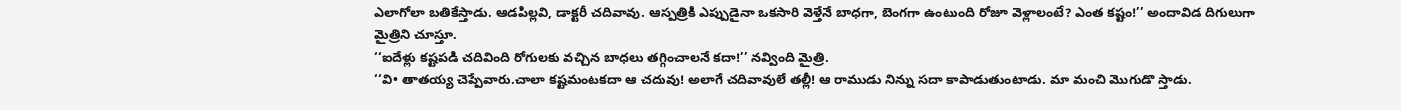ఎలాగోలా బతికేస్తాడు. ఆడపిల్లవి, డాక్టరీ చదివావు. ఆస్పత్రికి ఎప్పుడైనా ఒకసారి వెళ్తేనే బాధగా, బెంగగా ఉంటుంది రోజూ వెళ్లాలంటే? ఎంత కష్టం!’’ అందావిడ దిగులుగా మైత్రిని చూస్తూ.
‘‘ఐదేళ్లు కష్టపడి చదివింది రోగులకు వచ్చిన బాధలు తగ్గించాలనే కదా!’’ నవ్వింది మైత్రి.
‘‘వి• తాతయ్య చెప్పేవారు.చాలా కష్టమంటకదా ఆ చదువు! అలాగే చదివావులే తల్లీ! ఆ రాముడు నిన్ను సదా కాపాడుతుంటాడు. మా మంచి మొగుడొ స్తాడు.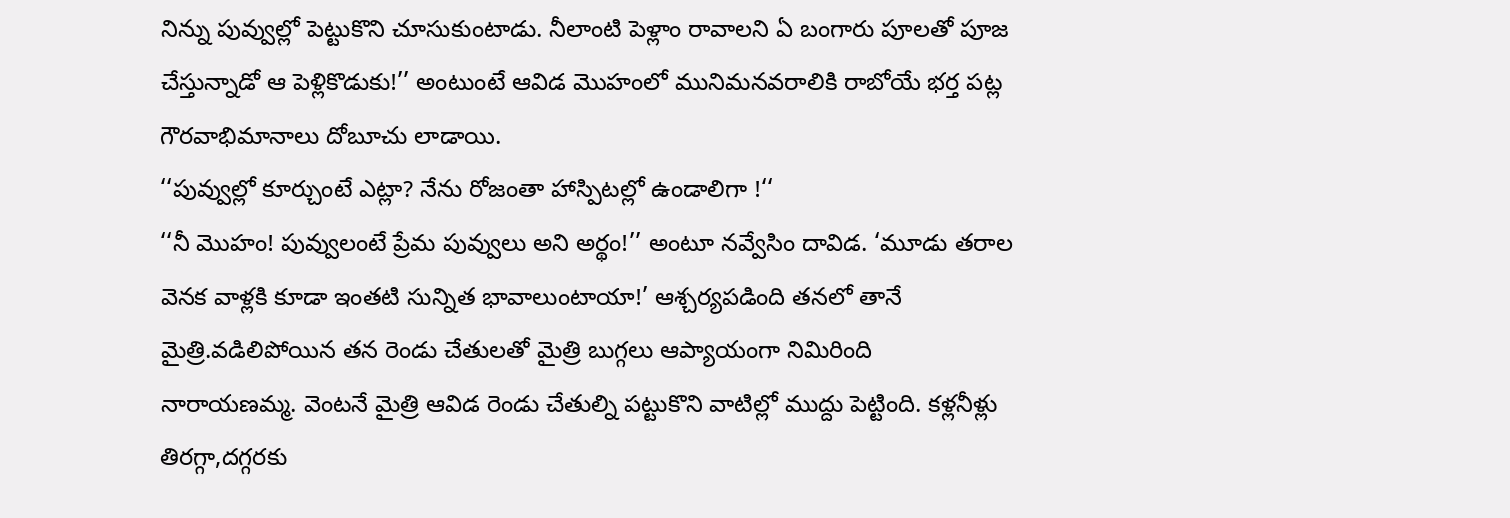నిన్ను పువ్వుల్లో పెట్టుకొని చూసుకుంటాడు. నీలాంటి పెళ్లాం రావాలని ఏ బంగారు పూలతో పూజ చేస్తున్నాడో ఆ పెళ్లికొడుకు!’’ అంటుంటే ఆవిడ మొహంలో మునిమనవరాలికి రాబోయే భర్త పట్ల గౌరవాభిమానాలు దోబూచు లాడాయి.
‘‘పువ్వుల్లో కూర్చుంటే ఎట్లా? నేను రోజంతా హాస్పిటల్లో ఉండాలిగా !‘‘
‘‘నీ మొహం! పువ్వులంటే ప్రేమ పువ్వులు అని అర్థం!’’ అంటూ నవ్వేసిం దావిడ. ‘మూడు తరాల వెనక వాళ్లకి కూడా ఇంతటి సున్నిత భావాలుంటాయా!’ ఆశ్చర్యపడింది తనలో తానే మైత్రి.వడిలిపోయిన తన రెండు చేతులతో మైత్రి బుగ్గలు ఆప్యాయంగా నిమిరింది నారాయణమ్మ. వెంటనే మైత్రి ఆవిడ రెండు చేతుల్ని పట్టుకొని వాటిల్లో ముద్దు పెట్టింది. కళ్లనీళ్లు తిరగ్గా,దగ్గరకు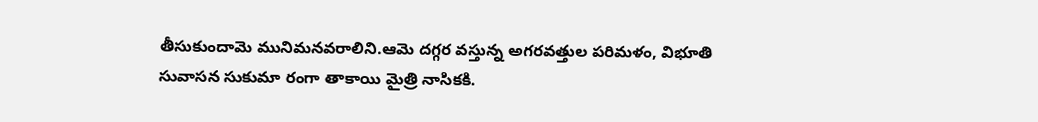తీసుకుందామె మునిమనవరాలిని.ఆమె దగ్గర వస్తున్న అగరవత్తుల పరిమళం, విభూతి సువాసన సుకుమా రంగా తాకాయి మైత్రి నాసికకి.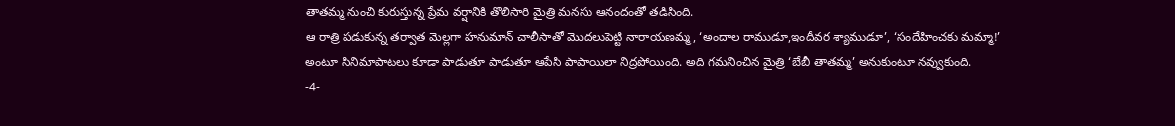తాతమ్మ నుంచి కురుస్తున్న ప్రేమ వర్షానికి తొలిసారి మైత్రి మనసు ఆనందంతో తడిసింది.
ఆ రాత్రి పడుకున్న తర్వాత మెల్లగా హనుమాన్ చాలీసాతో మొదలుపెట్టి నారాయణమ్మ, ‘అందాల రాముడూ,ఇందీవర శ్యాముడూ’, ‘సందేహించకు మమ్మా!’ అంటూ సినిమాపాటలు కూడా పాడుతూ పాడుతూ ఆపేసి పాపాయిలా నిద్రపోయింది. అది గమనించిన మైత్రి ‘బేబీ తాతమ్మ’ అనుకుంటూ నవ్వుకుంది.
-4-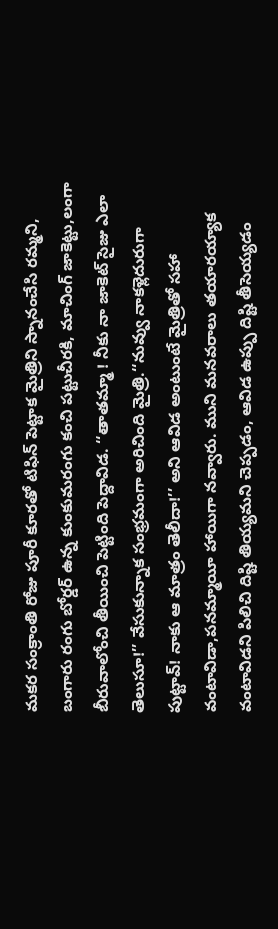మకర సంక్రాంతి రోజు పూరీ కూరతో టిఫిన్ పెట్టాక మైత్రిని స్నానంచేసి రమ్మని, బంగారు రంగు బోర్డర్ ఉన్న కుంకుమరంగు కంచి పట్టుచీరకి, మాచింగ్ జాకెట్టు,లంగా బీరువాలోంచి తీయించి పెట్టింది పెద్దావిడ. ‘‘తాతమ్మా ! నీకు నా జాకెట్ సైజు ఎలా తెలుసూ!’’ వేసుకున్నాక సంభ్రమంగా అరిచింది మైత్రి.‘‘నువ్వు నాకళ్లెదురుగా పుట్టావ్! నాకు ఆ మాత్రం తెలీదా!’’ అని ఆవిడ అంటుంటే మైత్రితో సహా వంటావిడా,పనమ్మాయీ హాయిగా నవ్వారు. ముని మనవరాలు తయారయ్యాక వంటావిడని పిలిచి దిష్టి తియ్యమని చెప్పడం, ఆవిడ ఉప్పు దిష్టి తీసెయ్యడం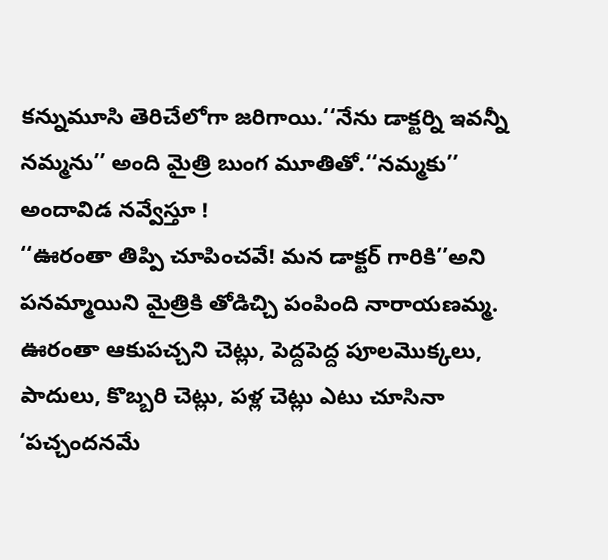కన్నుమూసి తెరిచేలోగా జరిగాయి.‘‘నేను డాక్టర్ని ఇవన్నీ నమ్మను’’ అంది మైత్రి బుంగ మూతితో.‘‘నమ్మకు’’ అందావిడ నవ్వేస్తూ !
‘‘ఊరంతా తిప్పి చూపించవే! మన డాక్టర్ గారికి’’అని పనమ్మాయిని మైత్రికి తోడిచ్చి పంపింది నారాయణమ్మ. ఊరంతా ఆకుపచ్చని చెట్లు, పెద్దపెద్ద పూలమొక్కలు, పాదులు, కొబ్బరి చెట్లు, పళ్ల చెట్లు ఎటు చూసినా ‘పచ్చందనమే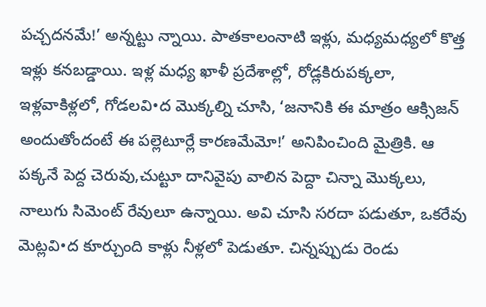పచ్చదనమే!’ అన్నట్టు న్నాయి. పాతకాలంనాటి ఇళ్లు, మధ్యమధ్యలో కొత్త ఇళ్లు కనబడ్డాయి. ఇళ్ల మధ్య ఖాళీ ప్రదేశాల్లో, రోడ్లకిరుపక్కలా, ఇళ్లవాకిళ్లలో, గోడలవి•ద మొక్కల్ని చూసి, ‘జనానికి ఈ మాత్రం ఆక్సిజన్ అందుతోందంటే ఈ పల్లెటూర్లే కారణమేమో!’ అనిపించింది మైత్రికి. ఆ పక్కనే పెద్ద చెరువు,చుట్టూ దానివైపు వాలిన పెద్దా చిన్నా మొక్కలు, నాలుగు సిమెంట్ రేవులూ ఉన్నాయి. అవి చూసి సరదా పడుతూ, ఒకరేవు మెట్లవి•ద కూర్చుంది కాళ్లు నీళ్లలో పెడుతూ. చిన్నప్పుడు రెండు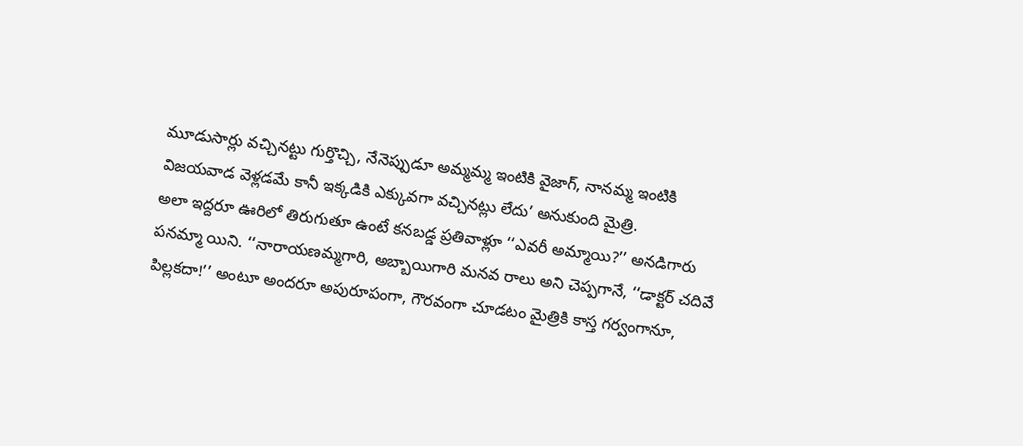మూడుసార్లు వచ్చినట్టు గుర్తొచ్చి, నేనెప్పుడూ అమ్మమ్మ ఇంటికి వైజాగ్, నానమ్మ ఇంటికి విజయవాడ వెళ్లడమే కానీ ఇక్కడికి ఎక్కువగా వచ్చినట్లు లేదు’ అనుకుంది మైత్రి.
అలా ఇద్దరూ ఊరిలో తిరుగుతూ ఉంటే కనబడ్డ ప్రతివాళ్లూ ‘‘ఎవరీ అమ్మాయి?’’ అనడిగారు పనమ్మా యిని. ‘‘నారాయణమ్మగారి, అబ్బాయిగారి మనవ రాలు అని చెప్పగానే, ‘‘డాక్టర్ చదివే పిల్లకదా!’’ అంటూ అందరూ అపురూపంగా, గౌరవంగా చూడటం మైత్రికి కాస్త గర్వంగానూ,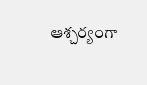ఆశ్చర్యంగా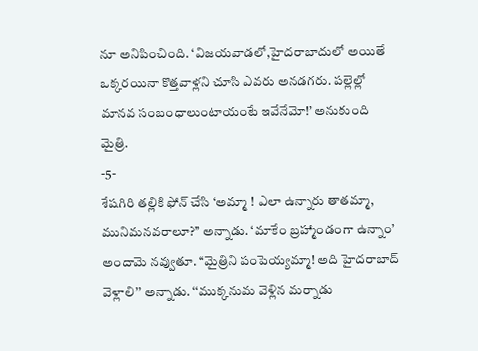నూ అనిపించింది. ‘విజయవాడలో,హైదరాబాదులో అయితే ఒక్కరయినా కొత్తవాళ్లని చూసి ఎవరు అనడగరు. పల్లెల్లో మానవ సంబంధాలుంటాయంటే ఇవేనేమో!’ అనుకుంది మైత్రి.
-5-
శేషగిరి తల్లికి ఫోన్ చేసి ‘అమ్మా ! ఎలా ఉన్నారు తాతమ్మా, మునిమనవరాలూ?’’ అన్నాడు. ‘మాకేం బ్రహ్మాండంగా ఉన్నాం’ అందామె నవ్వుతూ. ‘‘మైత్రిని పంపెయ్యమ్మా! అది హైదరాబాద్ వెళ్లాలి’’ అన్నాడు. ‘‘ముక్కనుమ వెళ్లిన మర్నాడు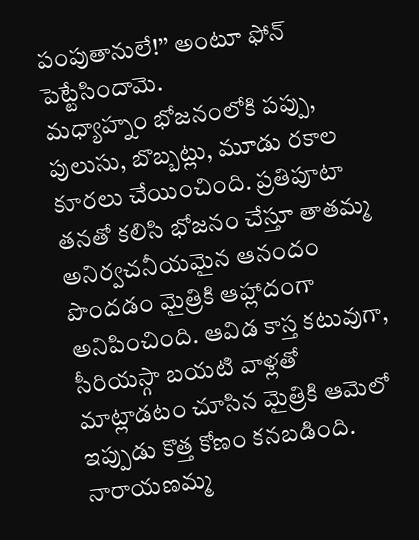పంపుతానులే!’’ అంటూ ఫోన్ పెట్టేసిందామె.
మధ్యాహ్నం భోజనంలోకి పప్పు, పులుసు, బొబ్బట్లు, మూడు రకాల కూరలు చేయించింది. ప్రతిపూటా తనతో కలిసి భోజనం చేస్తూ తాతమ్మ అనిర్వచనీయమైన ఆనందం పొందడం మైత్రికి ఆహ్లాదంగా అనిపించింది. ఆవిడ కాస్త కటువుగా, సీరియస్గా బయటి వాళ్లతో మాట్లాడటం చూసిన మైత్రికి ఆమెలో ఇప్పుడు కొత్త కోణం కనబడింది.
నారాయణమ్మ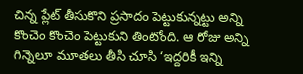చిన్న ప్లేట్ తీసుకొని ప్రసాదం పెట్టుకున్నట్టు అన్ని కొంచెం కొంచెం పెట్టుకుని తింటోంది. ఆ రోజు అన్ని గిన్నెలూ మూతలు తీసి చూసి ‘ఇద్దరికీ ఇన్ని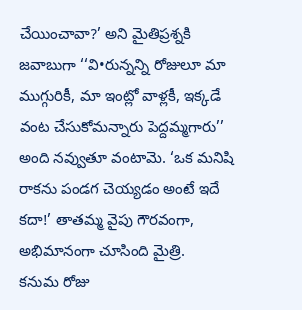చేయించావా?’ అని మైతిప్రశ్నకి జవాబుగా ‘‘వి•రున్నన్ని రోజులూ మా ముగ్గురికీ, మా ఇంట్లో వాళ్లకీ, ఇక్కడే వంట చేసుకోమన్నారు పెద్దమ్మగారు’’ అంది నవ్వుతూ వంటామె. ‘ఒక మనిషి రాకను పండగ చెయ్యడం అంటే ఇదే కదా!’ తాతమ్మ వైపు గౌరవంగా, అభిమానంగా చూసింది మైత్రి.
కనుమ రోజు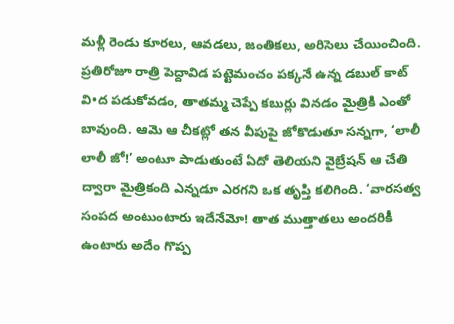మళ్లీ రెండు కూరలు, ఆవడలు, జంతికలు, అరిసెలు చేయించింది. ప్రతిరోజూ రాత్రి పెద్దావిడ పట్టెమంచం పక్కనే ఉన్న డబుల్ కాట్ వి•ద పడుకోవడం, తాతమ్మ చెప్పే కబుర్లు వినడం మైత్రికి ఎంతో బావుంది. ఆమె ఆ చీకట్లో తన వీపుపై జోకొడుతూ సన్నగా, ‘లాలీ లాలీ జో!’ అంటూ పాడుతుంటే ఏదో తెలియని వైబ్రేషన్ ఆ చేతి ద్వారా మైత్రికంది ఎన్నడూ ఎరగని ఒక తృప్తి కలిగింది. ‘వారసత్వ సంపద అంటుంటారు ఇదేనేమో! తాత ముత్తాతలు అందరికీ ఉంటారు అదేం గొప్ప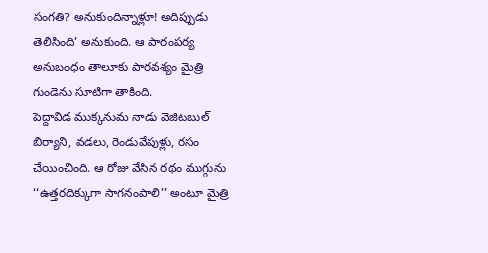సంగతి? అనుకుందిన్నాళ్లూ! అదిప్పుడు తెలిసింది’ అనుకుంది. ఆ పారంపర్య అనుబంధం తాలూకు పారవశ్యం మైత్రి గుండెను సూటిగా తాకింది.
పెద్దావిడ ముక్కనుమ నాడు వెజిటబుల్ బిర్యాని, వడలు, రెండువేపుళ్లు, రసం చేయించింది. ఆ రోజు వేసిన రథం ముగ్గును ‘‘ఉత్తరదిక్కుగా సాగనంపాలి’’ అంటూ మైత్రి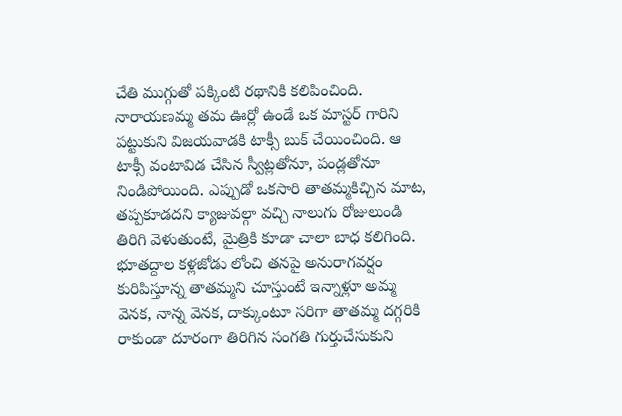చేతి ముగ్గుతో పక్కింటి రథానికి కలిపించింది.
నారాయణమ్మ తమ ఊర్లో ఉండే ఒక మాస్టర్ గారిని పట్టుకుని విజయవాడకి టాక్సీ బుక్ చేయించింది. ఆ టాక్సీ వంటావిడ చేసిన స్వీట్లతోనూ, పండ్లతోనూ నిండిపోయింది. ఎప్పుడో ఒకసారి తాతమ్మకిచ్చిన మాట, తప్పకూడదని క్యాజువల్గా వచ్చి నాలుగు రోజులుండి తిరిగి వెళుతుంటే, మైత్రికి కూడా చాలా బాధ కలిగింది. భూతద్దాల కళ్లజోడు లోంచి తనపై అనురాగవర్షం కురిపిస్తూన్న తాతమ్మని చూస్తుంటే ఇన్నాళ్లూ అమ్మ వెనక, నాన్న వెనక, దాక్కుంటూ సరిగా తాతమ్మ దగ్గరికి రాకుండా దూరంగా తిరిగిన సంగతి గుర్తుచేసుకుని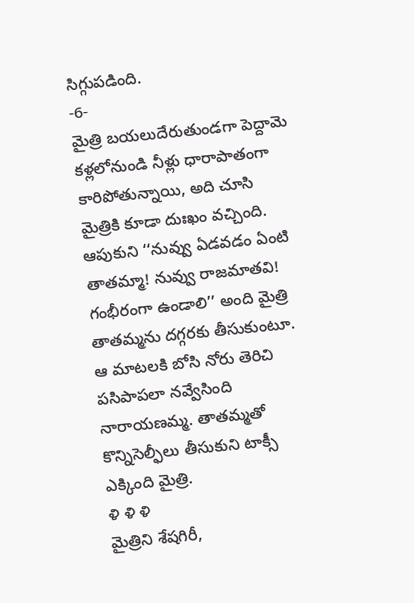సిగ్గుపడింది.
-6-
మైత్రి బయలుదేరుతుండగా పెద్దామె కళ్లలోనుండి నీళ్లు ధారాపాతంగా కారిపోతున్నాయి, అది చూసి మైత్రికి కూడా దుఃఖం వచ్చింది. ఆపుకుని ‘‘నువ్వు ఏడవడం ఏంటి తాతమ్మా! నువ్వు రాజమాతవి! గంభీరంగా ఉండాలి’’ అంది మైత్రి తాతమ్మను దగ్గరకు తీసుకుంటూ. ఆ మాటలకి బోసి నోరు తెరిచి పసిపాపలా నవ్వేసింది నారాయణమ్మ. తాతమ్మతో కొన్నిసెల్ఫీలు తీసుకుని టాక్సీ ఎక్కింది మైత్రి.
ళి ళి ళి
మైత్రిని శేషగిరీ,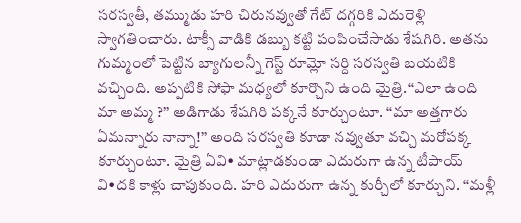సరస్వతీ, తమ్ముడు హరి చిరునవ్వుతో గేట్ దగ్గరికి ఎదురెళ్లి స్వాగతించారు. టాక్సీ వాడికి డబ్బు కట్టి పంపించేసాడు శేషగిరి. అతను గుమ్మంలో పెట్టిన బ్యాగులన్నీ గెస్ట్ రూమ్లో సర్ది సరస్వతి బయటికి వచ్చింది. అప్పటికి సోఫా మధ్యలో కూర్చొని ఉంది మైత్రి.‘‘ఎలా ఉంది మా అమ్మ ?’’ అడిగాడు శేషగిరి పక్కనే కూర్చుంటూ. ‘‘మా అత్తగారు ఏమన్నారు నాన్నా!’’ అంది సరస్వతి కూడా నవ్వుతూ వచ్చి మరోపక్క కూర్చుంటూ. మైత్రి ఏవి• మాట్లాడకుండా ఎదురుగా ఉన్న టీపాయ్ వి•దకి కాళ్లు చాపుకుంది. హరి ఎదురుగా ఉన్న కుర్చీలో కూర్చుని. ‘‘మళ్లీ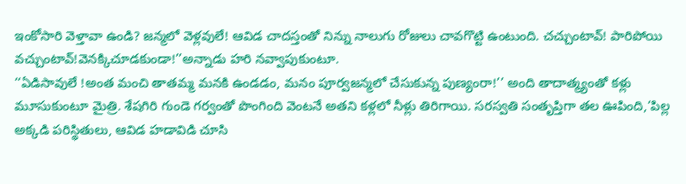ఇంకోసారి వెళ్తావా ఉండి? జన్మలో వెళ్లవులే! ఆవిడ చాదస్తంతో నిన్ను నాలుగు రోజులు చావగొట్టి ఉంటుంది. చచ్చుంటావ్! పారిపోయి వచ్చుంటావ్!వెనక్కిచూడకుండా!’’అన్నాడు హరి నవ్వాపుకుంటూ.
‘‘ఏడిసావులే !అంత మంచి తాతమ్మ మనకి ఉండడం, మనం పూర్వజన్మలో చేసుకున్న పుణ్యంరా!’’ అంది తాదాత్మ్యంతో కళ్లు మూసుకుంటూ మైత్రి. శేషగిరి గుండె గర్వంతో పొంగింది వెంటనే అతని కళ్లలో నీళ్లు తిరిగాయి. సరస్వతి సంతృప్తిగా తల ఊపింది,‘పిల్ల అక్కడి పరిస్థితులు, ఆవిడ హడావిడి చూసి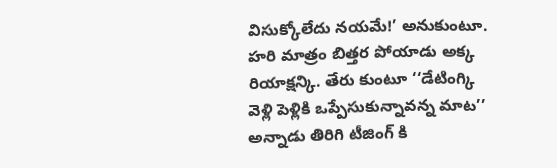విసుక్కోలేదు నయమే!’ అనుకుంటూ. హరి మాత్రం బిత్తర పోయాడు అక్క రియాక్షన్కి. తేరు కుంటూ ‘‘డేటింగ్కి వెళ్లి పెళ్లికి ఒప్పేసుకున్నావన్న మాట’’ అన్నాడు తిరిగి టీజింగ్ కి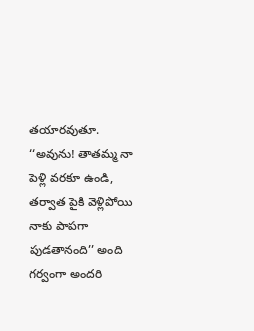తయారవుతూ.
‘‘అవును! తాతమ్మ నా పెళ్లి వరకూ ఉండి, తర్వాత పైకి వెళ్లిపోయి నాకు పాపగా పుడతానంది’’ అంది గర్వంగా అందరి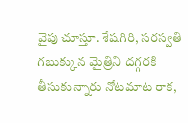వైపు చూస్తూ. శేషగిరి, సరస్వతి గబుక్కున మైత్రిని దగ్గరకి తీసుకున్నారు నోటమాట రాక,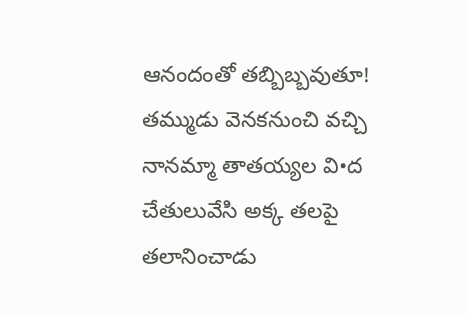ఆనందంతో తబ్బిబ్బవుతూ! తమ్ముడు వెనకనుంచి వచ్చి నానమ్మా తాతయ్యల వి•ద చేతులువేసి అక్క తలపై తలానించాడు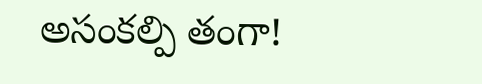అసంకల్పి తంగా!